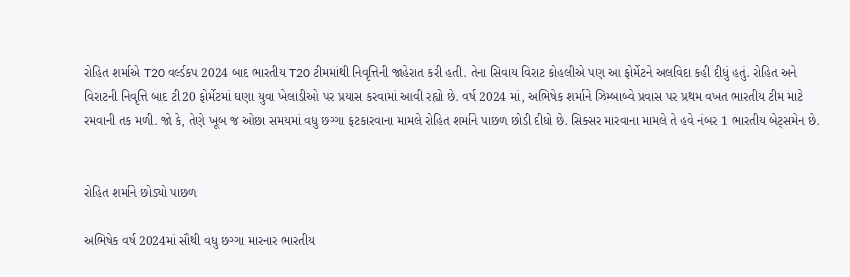રોહિત શર્માએ T20 વર્લ્ડકપ 2024 બાદ ભારતીય T20 ટીમમાંથી નિવૃત્તિની જાહેરાત કરી હતી. તેના સિવાય વિરાટ કોહલીએ પણ આ ફોર્મેટને અલવિદા કહી દીધું હતું. રોહિત અને વિરાટની નિવૃત્તિ બાદ ટી20 ફોર્મેટમાં ઘણા યુવા ખેલાડીઓ પર પ્રયાસ કરવામાં આવી રહ્યો છે. વર્ષ 2024 માં, અભિષેક શર્માને ઝિમ્બાબ્વે પ્રવાસ પર પ્રથમ વખત ભારતીય ટીમ માટે રમવાની તક મળી. જો કે, તેણે ખૂબ જ ઓછા સમયમાં વધુ છગ્ગા ફટકારવાના મામલે રોહિત શર્માને પાછળ છોડી દીધો છે. સિક્સર મારવાના મામલે તે હવે નંબર 1 ભારતીય બેટ્સમેન છે.


રોહિત શર્માને છોડ્યો પાછળ

અભિષેક વર્ષ 2024માં સૌથી વધુ છગ્ગા મારનાર ભારતીય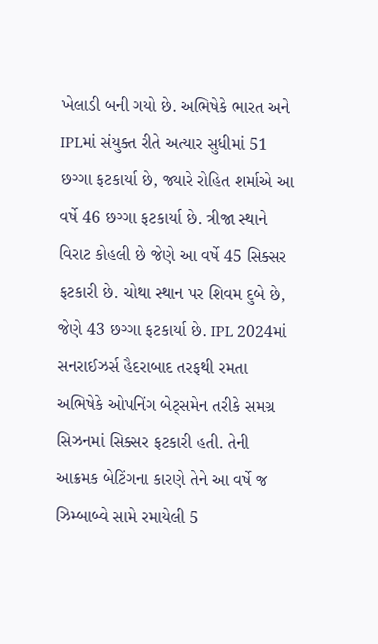ખેલાડી બની ગયો છે. અભિષેકે ભારત અને IPLમાં સંયુક્ત રીતે અત્યાર સુધીમાં 51 છગ્ગા ફટકાર્યા છે, જ્યારે રોહિત શર્માએ આ વર્ષે 46 છગ્ગા ફટકાર્યા છે. ત્રીજા સ્થાને વિરાટ કોહલી છે જેણે આ વર્ષે 45 સિક્સર ફટકારી છે. ચોથા સ્થાન પર શિવમ દુબે છે, જેણે 43 છગ્ગા ફટકાર્યા છે. IPL 2024માં સનરાઈઝર્સ હૈદરાબાદ તરફથી રમતા અભિષેકે ઓપનિંગ બેટ્સમેન તરીકે સમગ્ર સિઝનમાં સિક્સર ફટકારી હતી. તેની આક્રમક બેટિંગના કારણે તેને આ વર્ષે જ ઝિમ્બાબ્વે સામે રમાયેલી 5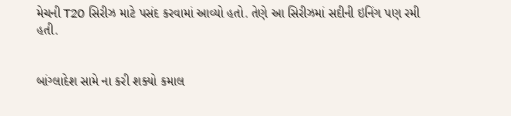મેચની T20 સિરીઝ માટે પસંદ કરવામાં આવ્યો હતો. તેણે આ સિરીઝમાં સદીની ઇનિંગ પણ રમી હતી.


બાંગ્લાદેશ સામે ના કરી શક્યો કમાલ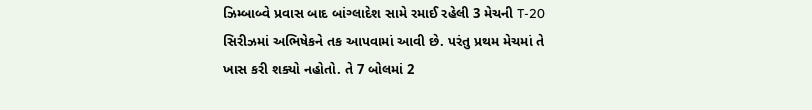ઝિમ્બાબ્વે પ્રવાસ બાદ બાંગ્લાદેશ સામે રમાઈ રહેલી 3 મેચની T-20 સિરીઝમાં અભિષેકને તક આપવામાં આવી છે. પરંતુ પ્રથમ મેચમાં તે ખાસ કરી શક્યો નહોતો. તે 7 બોલમાં 2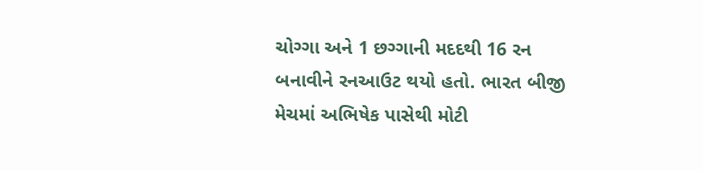ચોગ્ગા અને 1 છગ્ગાની મદદથી 16 રન બનાવીને રનઆઉટ થયો હતો. ભારત બીજી મેચમાં અભિષેક પાસેથી મોટી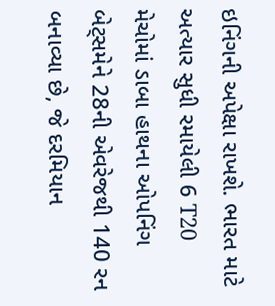ઇનિંગની અપેક્ષા રાખશે. ભારત માટે અત્યાર સુધી રમાયેલી 6 T20 મેચોમાં ડાબા હાથના ઓપનિંગ બેટ્સમેને 28ની એવરેજથી 140 રન બનાવ્યા છે, જે દરમિયાન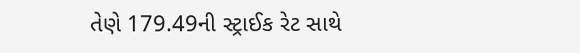તેણે 179.49ની સ્ટ્રાઈક રેટ સાથે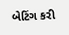બેટિંગ કરી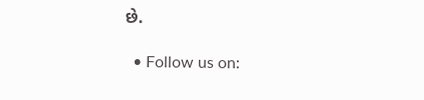છે.

  • Follow us on: